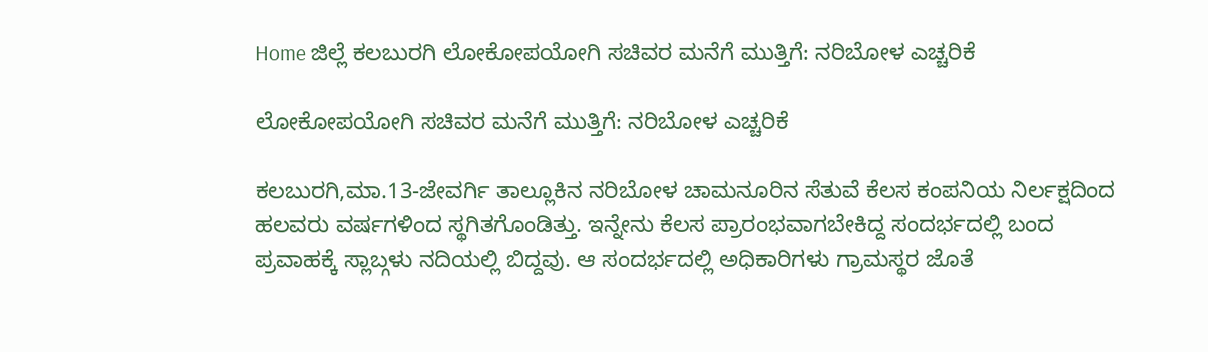Home ಜಿಲ್ಲೆ ಕಲಬುರಗಿ ಲೋಕೋಪಯೋಗಿ ಸಚಿವರ ಮನೆಗೆ ಮುತ್ತಿಗೆ: ನರಿಬೋಳ ಎಚ್ಚರಿಕೆ

ಲೋಕೋಪಯೋಗಿ ಸಚಿವರ ಮನೆಗೆ ಮುತ್ತಿಗೆ: ನರಿಬೋಳ ಎಚ್ಚರಿಕೆ

ಕಲಬುರಗಿ,ಮಾ.13-ಜೇವರ್ಗಿ ತಾಲ್ಲೂಕಿನ ನರಿಬೋಳ ಚಾಮನೂರಿನ ಸೆತುವೆ ಕೆಲಸ ಕಂಪನಿಯ ನಿರ್ಲಕ್ಷದಿಂದ ಹಲವರು ವರ್ಷಗಳಿಂದ ಸ್ಥಗಿತಗೊಂಡಿತ್ತು. ಇನ್ನೇನು ಕೆಲಸ ಪ್ರಾರಂಭವಾಗಬೇಕಿದ್ದ ಸಂದರ್ಭದಲ್ಲಿ ಬಂದ ಪ್ರವಾಹಕ್ಕೆ ಸ್ಲಾಬ್ಗಳು ನದಿಯಲ್ಲಿ ಬಿದ್ದವು. ಆ ಸಂದರ್ಭದಲ್ಲಿ ಅಧಿಕಾರಿಗಳು ಗ್ರಾಮಸ್ಥರ ಜೊತೆ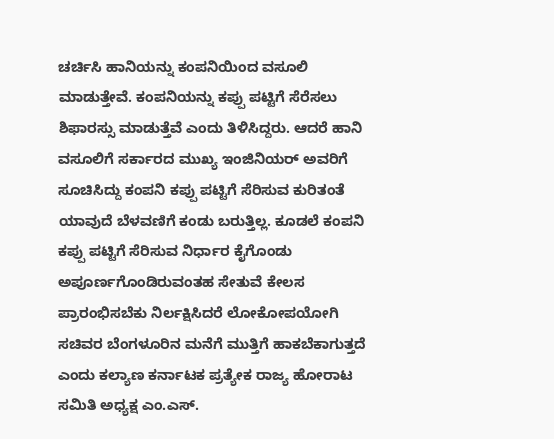ಚರ್ಚಿಸಿ ಹಾನಿಯನ್ನು ಕಂಪನಿಯಿಂದ ವಸೂಲಿ ಮಾಡುತ್ತೇವೆ. ಕಂಪನಿಯನ್ನು ಕಪ್ಪು ಪಟ್ಟಿಗೆ ಸೆರೆಸಲು ಶಿಫಾರಸ್ಸು ಮಾಡುತ್ತೆವೆ ಎಂದು ತಿಳಿಸಿದ್ದರು. ಆದರೆ ಹಾನಿ ವಸೂಲಿಗೆ ಸರ್ಕಾರದ ಮುಖ್ಯ ಇಂಜಿನಿಯರ್ ಅವರಿಗೆ ಸೂಚಿಸಿದ್ದು ಕಂಪನಿ ಕಪ್ಪು ಪಟ್ಟಿಗೆ ಸೆರಿಸುವ ಕುರಿತಂತೆ ಯಾವುದೆ ಬೆಳವಣಿಗೆ ಕಂಡು ಬರುತ್ತಿಲ್ಲ. ಕೂಡಲೆ ಕಂಪನಿ ಕಪ್ಪು ಪಟ್ಟಿಗೆ ಸೆರಿಸುವ ನಿರ್ಧಾರ ಕೈಗೊಂಡು ಅಪೂರ್ಣಗೊಂಡಿರುವಂತಹ ಸೇತುವೆ ಕೇಲಸ ಪ್ರಾರಂಭಿಸಬೆಕು ನಿರ್ಲಕ್ಷಿಸಿದರೆ ಲೋಕೋಪಯೋಗಿ ಸಚಿವರ ಬೆಂಗಳೂರಿನ ಮನೆಗೆ ಮುತ್ತಿಗೆ ಹಾಕಬೆಕಾಗುತ್ತದೆ ಎಂದು ಕಲ್ಯಾಣ ಕರ್ನಾಟಕ ಪ್ರತ್ಯೇಕ ರಾಜ್ಯ ಹೋರಾಟ ಸಮಿತಿ ಅಧ್ಯಕ್ಷ ಎಂ.ಎಸ್.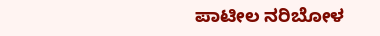ಪಾಟೀಲ ನರಿಬೋಳ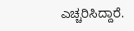ಎಚ್ಚರಿಸಿದ್ದಾರೆ.